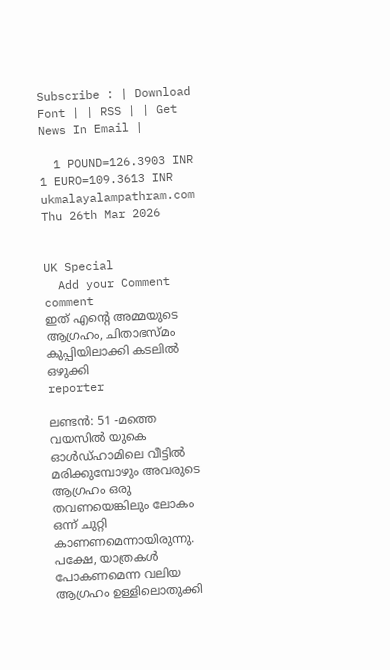Subscribe : | Download Font | | RSS | | Get News In Email |

  1 POUND=126.3903 INR  1 EURO=109.3613 INR
ukmalayalampathram.com
Thu 26th Mar 2026


UK Special
  Add your Comment comment
ഇത് എന്റെ അമ്മയുടെ ആഗ്രഹം, ചിതാഭസ്മം കുപ്പിയിലാക്കി കടലില്‍ ഒഴുക്കി
reporter

ലണ്ടന്‍: 51 -മത്തെ വയസില്‍ യുകെ ഓള്‍ഡ്ഹാമിലെ വീട്ടില്‍ മരിക്കുമ്പോഴും അവരുടെ ആഗ്രഹം ഒരു തവണയെങ്കിലും ലോകം ഒന്ന് ചുറ്റി കാണണമെന്നായിരുന്നു. പക്ഷേ, യാത്രകള്‍ പോകണമെന്ന വലിയ ആഗ്രഹം ഉള്ളിലൊതുക്കി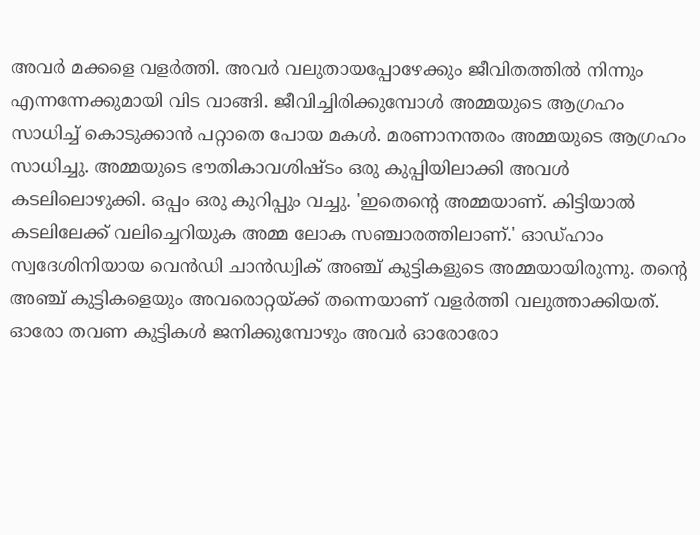അവര്‍ മക്കളെ വളര്‍ത്തി. അവര്‍ വലുതായപ്പോഴേക്കും ജീവിതത്തില്‍ നിന്നും എന്നന്നേക്കുമായി വിട വാങ്ങി. ജീവിച്ചിരിക്കുമ്പോള്‍ അമ്മയുടെ ആഗ്രഹം സാധിച്ച് കൊടുക്കാന്‍ പറ്റാതെ പോയ മകള്‍. മരണാനന്തരം അമ്മയുടെ ആഗ്രഹം സാധിച്ചു. അമ്മയുടെ ഭൗതികാവശിഷ്ടം ഒരു കുപ്പിയിലാക്കി അവള്‍ കടലിലൊഴുക്കി. ഒപ്പം ഒരു കുറിപ്പും വച്ചു. 'ഇതെന്റെ അമ്മയാണ്. കിട്ടിയാല്‍ കടലിലേക്ക് വലിച്ചെറിയുക അമ്മ ലോക സഞ്ചാരത്തിലാണ്.' ഓഡ്ഹാം സ്വദേശിനിയായ വെന്‍ഡി ചാന്‍ഡ്വിക് അഞ്ച് കുട്ടികളുടെ അമ്മയായിരുന്നു. തന്റെ അഞ്ച് കുട്ടികളെയും അവരൊറ്റയ്ക്ക് തന്നെയാണ് വളര്‍ത്തി വലുത്താക്കിയത്. ഓരോ തവണ കുട്ടികള്‍ ജനിക്കുമ്പോഴും അവര്‍ ഓരോരോ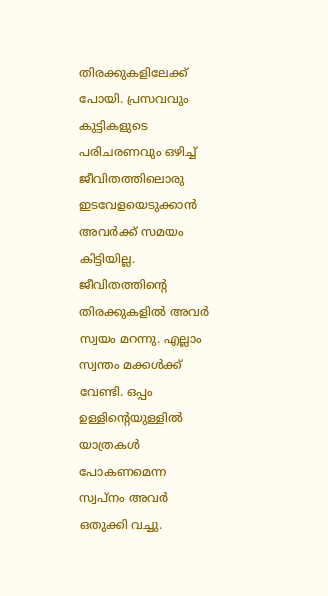തിരക്കുകളിലേക്ക് പോയി. പ്രസവവും കുട്ടികളുടെ പരിചരണവും ഒഴിച്ച് ജീവിതത്തിലൊരു ഇടവേളയെടുക്കാന്‍ അവര്‍ക്ക് സമയം കിട്ടിയില്ല. ജീവിതത്തിന്റെ തിരക്കുകളില്‍ അവര്‍ സ്വയം മറന്നു. എല്ലാം സ്വന്തം മക്കള്‍ക്ക് വേണ്ടി. ഒപ്പം ഉള്ളിന്റെയുള്ളില്‍ യാത്രകള്‍ പോകണമെന്ന സ്വപ്നം അവര്‍ ഒതുക്കി വച്ചു.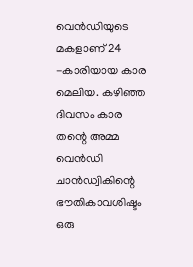വെന്‍ഡിയുടെ മകളാണ് 24 -കാരിയായ കാര മെലിയ. കഴിഞ്ഞ ദിവസം കാര തന്റെ അമ്മ വെന്‍ഡി ചാന്‍ഡ്വികിന്റെ ഭൗതികാവശിഷ്ടം ഒരു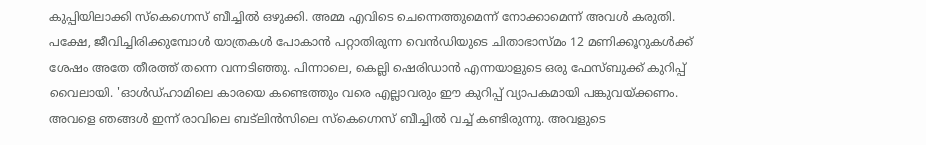കുപ്പിയിലാക്കി സ്‌കെഗ്നെസ് ബീച്ചില്‍ ഒഴുക്കി. അമ്മ എവിടെ ചെന്നെത്തുമെന്ന് നോക്കാമെന്ന് അവള്‍ കരുതി. പക്ഷേ, ജീവിച്ചിരിക്കുമ്പോള്‍ യാത്രകള്‍ പോകാന്‍ പറ്റാതിരുന്ന വെന്‍ഡിയുടെ ചിതാഭാസ്മം 12 മണിക്കൂറുകള്‍ക്ക് ശേഷം അതേ തീരത്ത് തന്നെ വന്നടിഞ്ഞു. പിന്നാലെ, കെല്ലി ഷെരിഡാന്‍ എന്നയാളുടെ ഒരു ഫേസ്ബുക്ക് കുറിപ്പ് വൈലായി. 'ഓള്‍ഡ്ഹാമിലെ കാരയെ കണ്ടെത്തും വരെ എല്ലാവരും ഈ കുറിപ്പ് വ്യാപകമായി പങ്കുവയ്ക്കണം. അവളെ ഞങ്ങള്‍ ഇന്ന് രാവിലെ ബട്‌ലിന്‍സിലെ സ്‌കെഗ്നെസ് ബീച്ചില്‍ വച്ച് കണ്ടിരുന്നു. അവളുടെ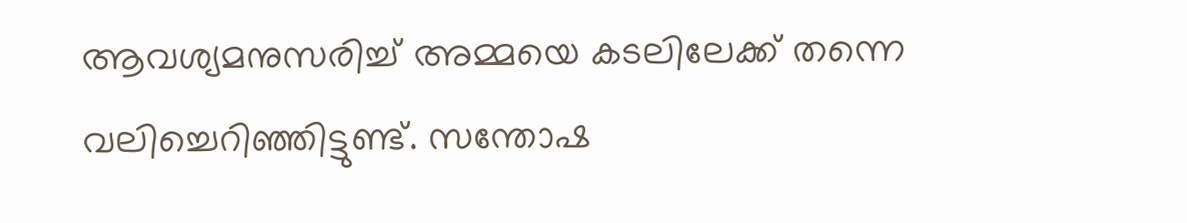ആവശ്യമനുസരിച്ച് അമ്മയെ കടലിലേക്ക് തന്നെ വലിച്ചെറിഞ്ഞിട്ടുണ്ട്. സന്തോഷ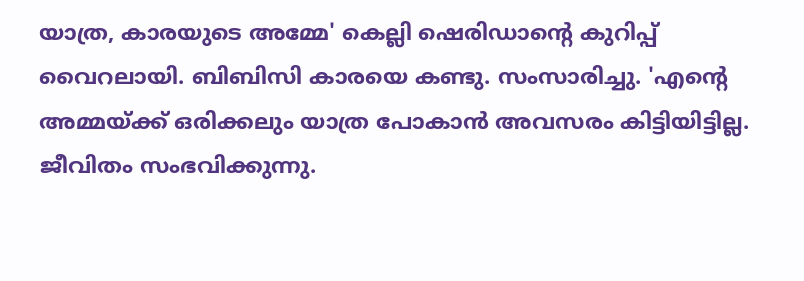യാത്ര, കാരയുടെ അമ്മേ' കെല്ലി ഷെരിഡാന്റെ കുറിപ്പ് വൈറലായി. ബിബിസി കാരയെ കണ്ടു. സംസാരിച്ചു. 'എന്റെ അമ്മയ്ക്ക് ഒരിക്കലും യാത്ര പോകാന്‍ അവസരം കിട്ടിയിട്ടില്ല. ജീവിതം സംഭവിക്കുന്നു.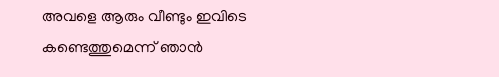അവളെ ആരും വീണ്ടും ഇവിടെ കണ്ടെത്തുമെന്ന് ഞാന്‍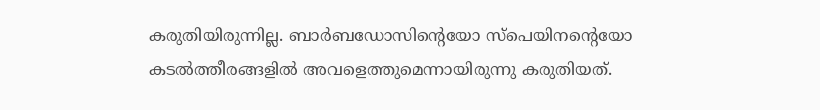കരുതിയിരുന്നില്ല. ബാര്‍ബഡോസിന്റെയോ സ്‌പെയിനന്റെയോ കടല്‍ത്തീരങ്ങളില്‍ അവളെത്തുമെന്നായിരുന്നു കരുതിയത്.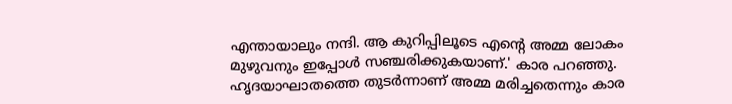എന്തായാലും നന്ദി. ആ കുറിപ്പിലൂടെ എന്റെ അമ്മ ലോകം മുഴുവനും ഇപ്പോള്‍ സഞ്ചരിക്കുകയാണ്.' കാര പറഞ്ഞു. ഹൃദയാഘാതത്തെ തുടര്‍ന്നാണ് അമ്മ മരിച്ചതെന്നും കാര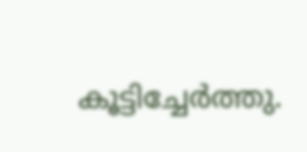കൂട്ടിച്ചേര്‍ത്തു.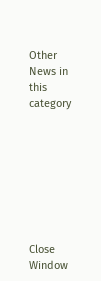Other News in this category








Close Window